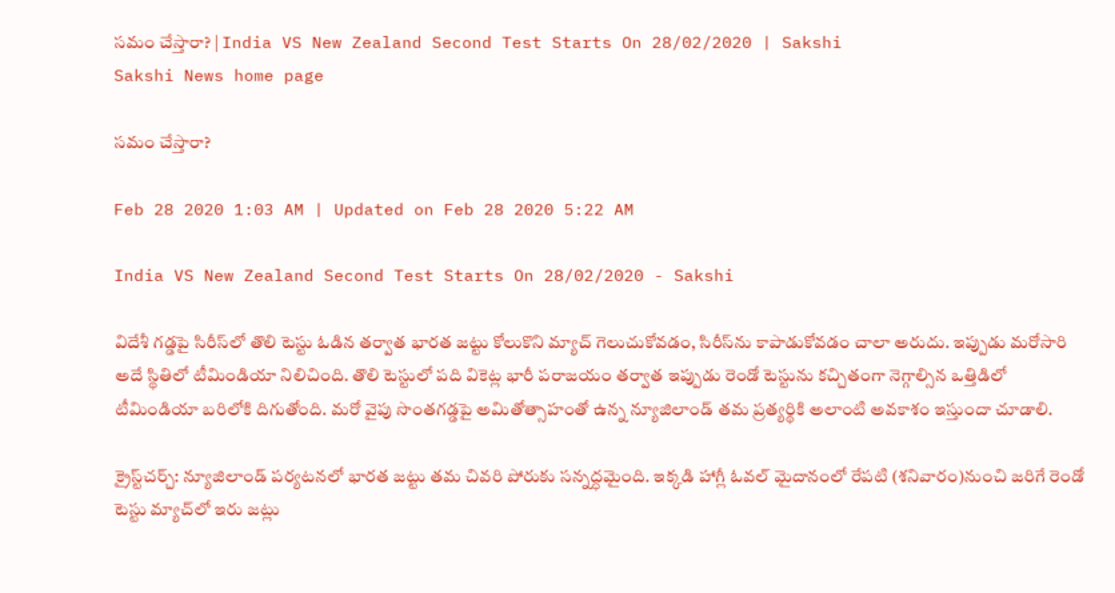సమం చేస్తారా? | India VS New Zealand Second Test Starts On 28/02/2020 | Sakshi
Sakshi News home page

సమం చేస్తారా?

Feb 28 2020 1:03 AM | Updated on Feb 28 2020 5:22 AM

India VS New Zealand Second Test Starts On 28/02/2020 - Sakshi

విదేశీ గడ్డపై సిరీస్‌లో తొలి టెస్టు ఓడిన తర్వాత భారత జట్టు కోలుకొని మ్యాచ్‌ గెలుచుకోవడం, సిరీస్‌ను కాపాడుకోవడం చాలా అరుదు. ఇప్పుడు మరోసారి అదే స్థితిలో టీమిండియా నిలిచింది. తొలి టెస్టులో పది వికెట్ల భారీ పరాజయం తర్వాత ఇప్పుడు రెండో టెస్టును కచ్చితంగా నెగ్గాల్సిన ఒత్తిడిలో టీమిండియా బరిలోకి దిగుతోంది. మరో వైపు సొంతగడ్డపై అమితోత్సాహంతో ఉన్న న్యూజిలాండ్‌ తమ ప్రత్యర్థికి అలాంటి అవకాశం ఇస్తుందా చూడాలి.

క్రైస్ట్‌చర్చ్‌: న్యూజిలాండ్‌ పర్యటనలో భారత జట్టు తమ చివరి పోరుకు సన్నద్ధమైంది. ఇక్కడి హాగ్లీ ఓవల్‌ మైదానంలో రేపటి (శనివారం)నుంచి జరిగే రెండో టెస్టు మ్యాచ్‌లో ఇరు జట్లు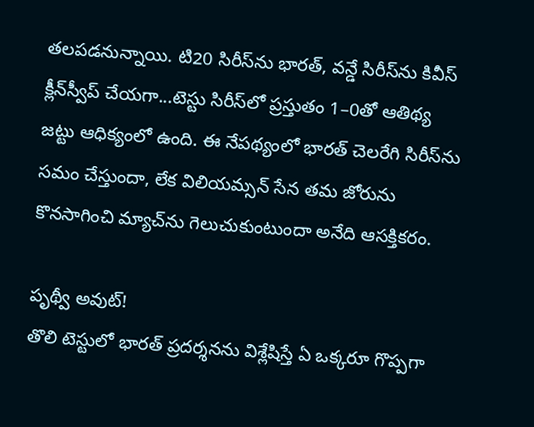తలపడనున్నాయి. టి20 సిరీస్‌ను భారత్, వన్డే సిరీస్‌ను కివీస్‌ క్లీన్‌స్వీప్‌ చేయగా...టెస్టు సిరీస్‌లో ప్రస్తుతం 1–0తో ఆతిథ్య జట్టు ఆధిక్యంలో ఉంది. ఈ నేపథ్యంలో భారత్‌ చెలరేగి సిరీస్‌ను సమం చేస్తుందా, లేక విలియమ్సన్‌ సేన తమ జోరును కొనసాగించి మ్యాచ్‌ను గెలుచుకుంటుందా అనేది ఆసక్తికరం.

పృథ్వీ అవుట్‌!
తొలి టెస్టులో భారత్‌ ప్రదర్శనను విశ్లేషిస్తే ఏ ఒక్కరూ గొప్పగా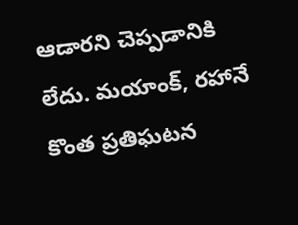ఆడారని చెప్పడానికి లేదు. మయాంక్, రహానే కొంత ప్రతిఘటన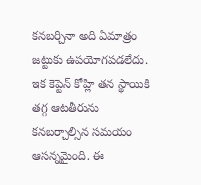కనబర్చినా అది ఏమాత్రం జట్టుకు ఉపయోగపడలేదు. ఇక కెప్టెన్‌ కోహ్లి తన స్థాయికి తగ్గ ఆటతీరును కనబర్చాల్సిన సమయం ఆసన్నమైంది. ఈ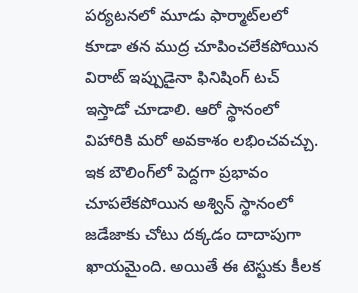పర్యటనలో మూడు ఫార్మాట్‌లలో కూడా తన ముద్ర చూపించలేకపోయిన విరాట్‌ ఇప్పుడైనా ఫినిషింగ్‌ టచ్‌ ఇస్తాడో చూడాలి. ఆరో స్థానంలో విహారికి మరో అవకాశం లభించవచ్చు. ఇక బౌలింగ్‌లో పెద్దగా ప్రభావం చూపలేకపోయిన అశ్విన్‌ స్థానంలో జడేజాకు చోటు దక్కడం దాదాపుగా ఖాయమైంది. అయితే ఈ టెస్టుకు కీలక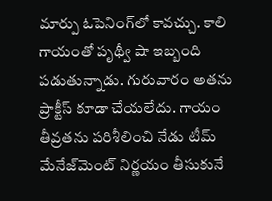మార్పు ఓపెనింగ్‌లో కావచ్చు. కాలి గాయంతో పృథ్వీ షా ఇబ్బంది పడుతున్నాడు. గురువారం అతను ప్రాక్టీస్‌ కూడా చేయలేదు. గాయం తీవ్రతను పరిశీలించి నేడు టీమ్‌ మేనేజ్‌మెంట్‌ నిర్ణయం తీసుకునే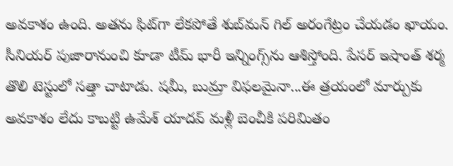అవకాశం ఉంది. అతను ఫిట్‌గా లేకపోతే శుబ్‌మన్‌ గిల్‌ అరంగేట్రం చేయడం ఖాయం. సీనియర్‌ పుజారానుంచి కూడా టీమ్‌ భారీ ఇన్నింగ్స్‌ను ఆశిస్తోంది. పేసర్‌ ఇషాంత్‌ శర్మ తొలి టెస్టులో సత్తా చాటాడు. షమీ, బుమ్రా విఫలమైనా...ఈ త్రయంలో మార్పుకు అవకాశం లేదు కాబట్టి ఉమేశ్‌ యాదవ్‌ మళ్లీ బెంచీకి పరిమితం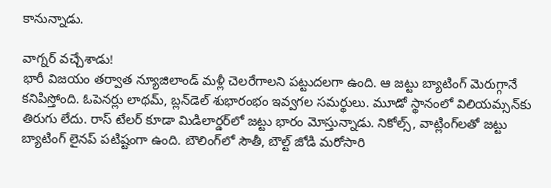కానున్నాడు.

వాగ్నర్‌ వచ్చేశాడు!
భారీ విజయం తర్వాత న్యూజిలాండ్‌ మళ్లీ చెలరేగాలని పట్టుదలగా ఉంది. ఆ జట్టు బ్యాటింగ్‌ మెరుగ్గానే కనిపిస్తోంది. ఓపెనర్లు లాథమ్, బ్లన్‌డెల్‌ శుభారంభం ఇవ్వగల సమర్థులు. మూడో స్థానంలో విలియమ్సన్‌కు తిరుగు లేదు. రాస్‌ టేలర్‌ కూడా మిడిలార్డర్‌లో జట్టు భారం మోస్తున్నాడు. నికోల్స్, వాట్లింగ్‌లతో జట్టు బ్యాటింగ్‌ లైనప్‌ పటిష్టంగా ఉంది. బౌలింగ్‌లో సౌతీ, బౌల్ట్‌ జోడి మరోసారి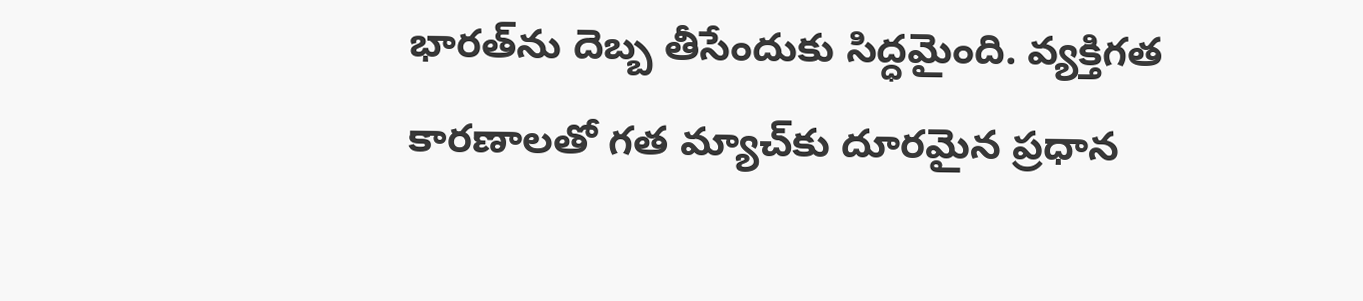భారత్‌ను దెబ్బ తీసేందుకు సిద్ధమైంది. వ్యక్తిగత కారణాలతో గత మ్యాచ్‌కు దూరమైన ప్రధాన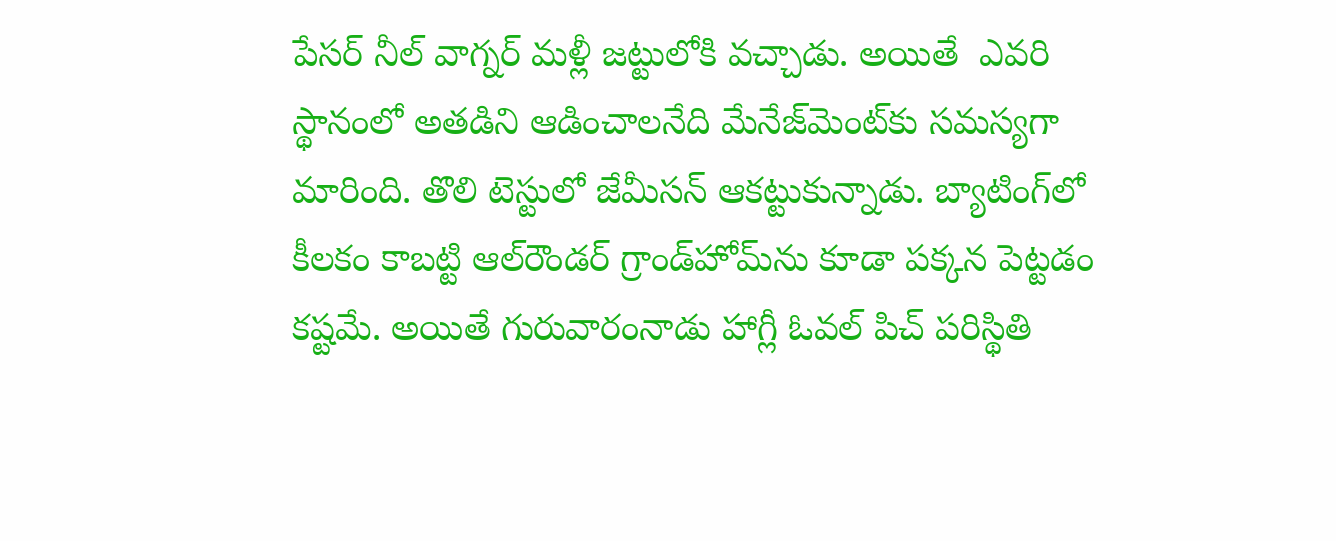పేసర్‌ నీల్‌ వాగ్నర్‌ మళ్లీ జట్టులోకి వచ్చాడు. అయితే  ఎవరి స్థానంలో అతడిని ఆడించాలనేది మేనేజ్‌మెంట్‌కు సమస్యగా మారింది. తొలి టెస్టులో జేమీసన్‌ ఆకట్టుకున్నాడు. బ్యాటింగ్‌లో కీలకం కాబట్టి ఆల్‌రౌండర్‌ గ్రాండ్‌హోమ్‌ను కూడా పక్కన పెట్టడం కష్టమే. అయితే గురువారంనాడు హాగ్లీ ఓవల్‌ పిచ్‌ పరిస్థితి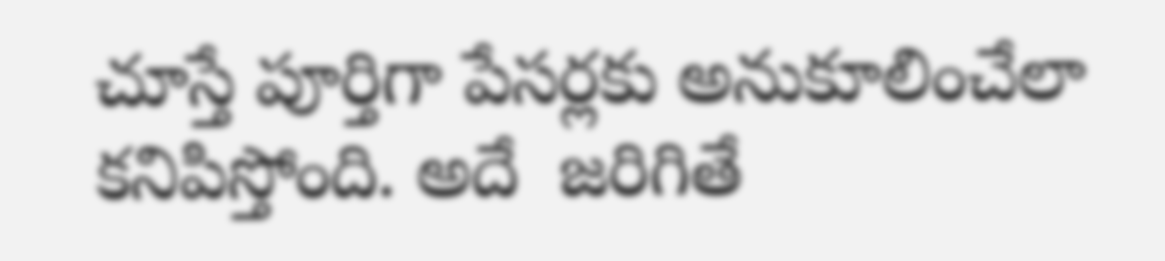చూస్తే పూర్తిగా పేసర్లకు అనుకూలించేలా కనిపిస్తోంది. అదే  జరిగితే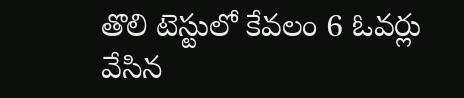తొలి టెస్టులో కేవలం 6 ఓవర్లు వేసిన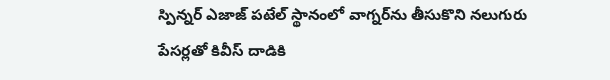స్పిన్నర్‌ ఎజాజ్‌ పటేల్‌ స్థానంలో వాగ్నర్‌ను తీసుకొని నలుగురు పేసర్లతో కివీస్‌ దాడికి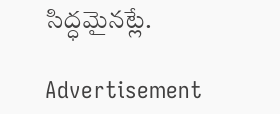సిద్ధమైనట్లే.

Advertisement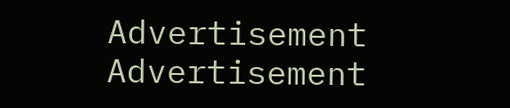Advertisement
Advertisement